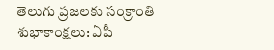తెలుగు ప్రజలకు సంక్రాంతి శుభాకాంక్షలు: ఏపీ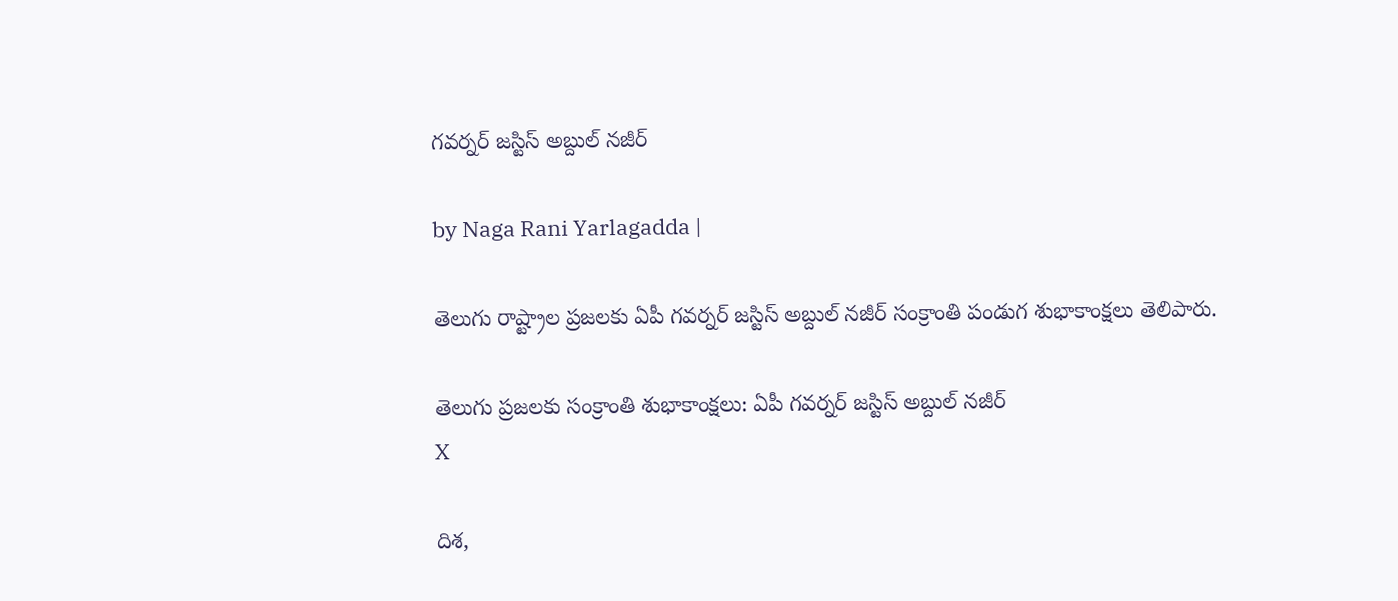గవర్నర్ జస్టిస్ అబ్దుల్ నజీర్

by Naga Rani Yarlagadda |

తెలుగు రాష్ట్రాల ప్రజలకు ఏపీ గవర్నర్ జస్టిస్ అబ్దుల్ నజీర్ సంక్రాంతి పండుగ శుభాకాంక్షలు తెలిపారు.

తెలుగు ప్రజలకు సంక్రాంతి శుభాకాంక్షలు: ఏపీ గవర్నర్ జస్టిస్ అబ్దుల్ నజీర్
X

దిశ,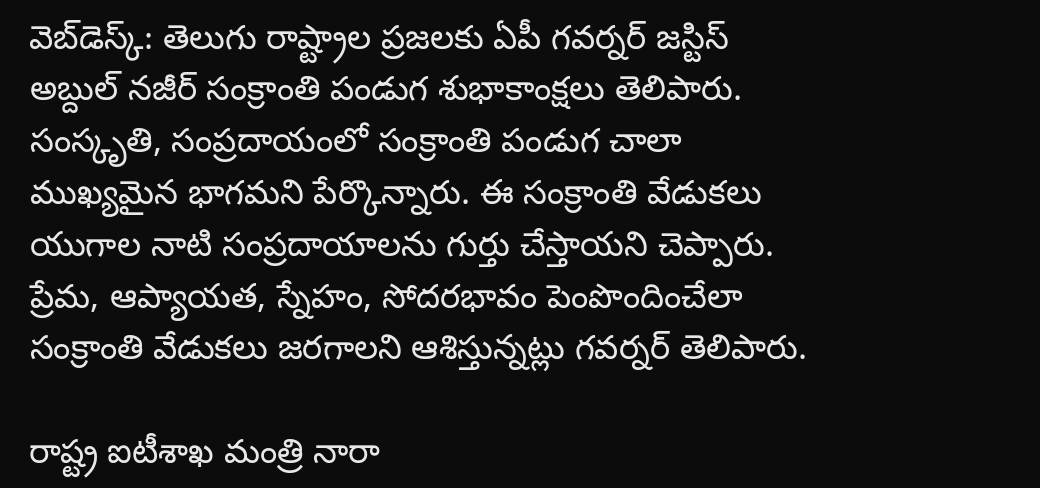వెబ్‌డెస్క్: తెలుగు రాష్ట్రాల ప్రజలకు ఏపీ గవర్నర్ జస్టిస్ అబ్దుల్ నజీర్ సంక్రాంతి పండుగ శుభాకాంక్షలు తెలిపారు. సంస్కృతి, సంప్రదాయంలో సంక్రాంతి పండుగ చాలా ముఖ్యమైన భాగమని పేర్కొన్నారు. ఈ సంక్రాంతి వేడుకలు యుగాల నాటి సంప్రదాయాలను గుర్తు చేస్తాయని చెప్పారు. ప్రేమ, ఆప్యాయత, స్నేహం, సోదరభావం పెంపొందించేలా సంక్రాంతి వేడుకలు జరగాలని ఆశిస్తున్నట్లు గవర్నర్ తెలిపారు.

రాష్ట్ర ఐటీశాఖ మంత్రి నారా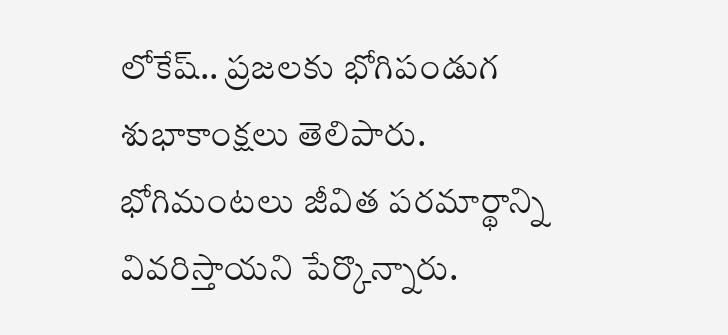లోకేష్.. ప్రజలకు భోగిపండుగ శుభాకాంక్షలు తెలిపారు. భోగిమంటలు జీవిత పరమార్థాన్ని వివరిస్తాయని పేర్కొన్నారు.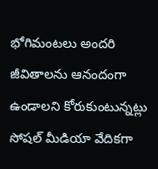భోగిమంటలు అందరి జీవితాలను ఆనందంగా ఉండాలని కోరుకుంటున్నట్లు సోషల్ మీడియా వేదికగా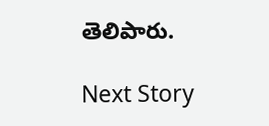తెలిపారు.

Next Story